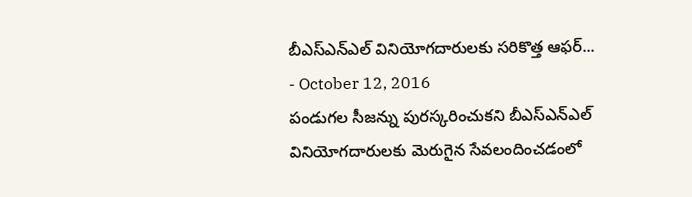బీఎస్ఎన్ఎల్ వినియోగదారులకు సరికొత్త ఆఫర్...
- October 12, 2016
పండుగల సీజన్ను పురస్కరించుకని బీఎస్ఎన్ఎల్ వినియోగదారులకు మెరుగైన సేవలందించడంలో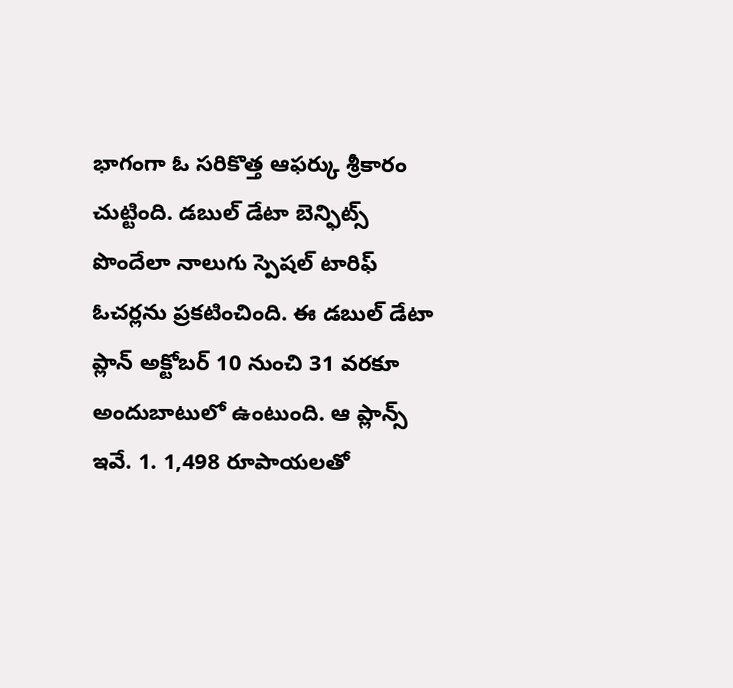భాగంగా ఓ సరికొత్త ఆఫర్కు శ్రీకారం చుట్టింది. డబుల్ డేటా బెన్ఫిట్స్ పొందేలా నాలుగు స్పెషల్ టారిఫ్ ఓచర్లను ప్రకటించింది. ఈ డబుల్ డేటా ప్లాన్ అక్టోబర్ 10 నుంచి 31 వరకూ అందుబాటులో ఉంటుంది. ఆ ప్లాన్స్ ఇవే. 1. 1,498 రూపాయలతో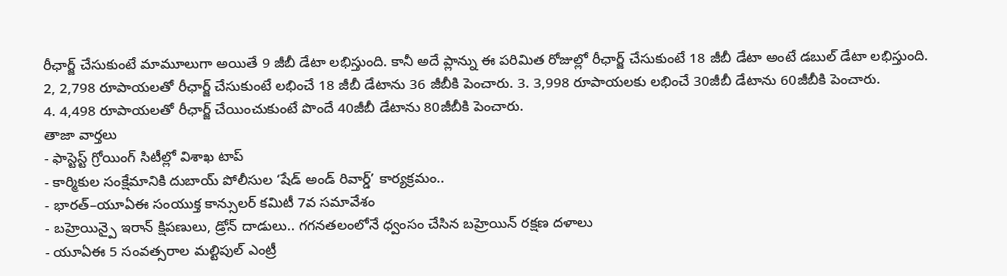రీఛార్జ్ చేసుకుంటే మామూలుగా అయితే 9 జీబీ డేటా లభిస్తుంది. కానీ అదే ప్లాన్ను ఈ పరిమిత రోజుల్లో రీఛార్జ్ చేసుకుంటే 18 జీబీ డేటా అంటే డబుల్ డేటా లభిస్తుంది. 2, 2,798 రూపాయలతో రీఛార్జ్ చేసుకుంటే లభించే 18 జీబీ డేటాను 36 జీబీకి పెంచారు. 3. 3,998 రూపాయలకు లభించే 30జీబీ డేటాను 60జీబీకి పెంచారు.
4. 4,498 రూపాయలతో రీఛార్జ్ చేయించుకుంటే పొందే 40జీబీ డేటాను 80జీబీకి పెంచారు.
తాజా వార్తలు
- ఫాస్టెస్ట్ గ్రోయింగ్ సిటీల్లో విశాఖ టాప్
- కార్మికుల సంక్షేమానికి దుబాయ్ పోలీసుల ‘షేడ్ అండ్ రివార్డ్’ కార్యక్రమం..
- భారత్–యూఏఈ సంయుక్త కాన్సులర్ కమిటీ 7వ సమావేశం
- బహ్రెయిన్పై ఇరాన్ క్షిపణులు, డ్రోన్ దాడులు.. గగనతలంలోనే ధ్వంసం చేసిన బహ్రెయిన్ రక్షణ దళాలు
- యూఏఈ 5 సంవత్సరాల మల్టిపుల్ ఎంట్రీ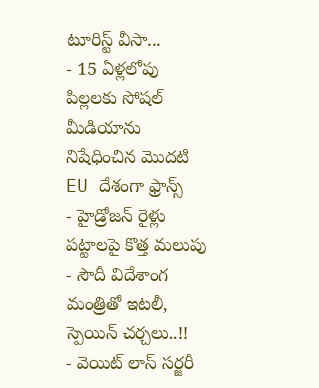టూరిస్ట్ వీసా...
- 15 ఏళ్లలోపు పిల్లలకు సోషల్ మీడియాను నిషేధించిన మొదటి EU దేశంగా ఫ్రాన్స్
- హైడ్రోజన్ రైళ్లు పట్టాలపై కొత్త మలుపు
- సౌదీ విదేశాంగ మంత్రితో ఇటలీ, స్పెయిన్ చర్చలు..!!
- వెయిట్ లాస్ సర్జరీ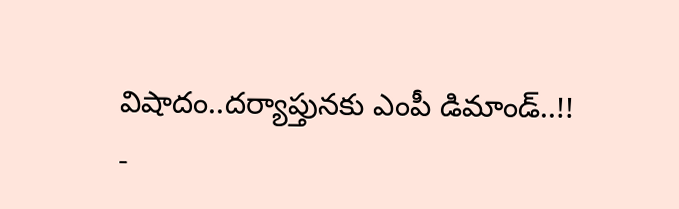విషాదం..దర్యాప్తునకు ఎంపీ డిమాండ్..!!
-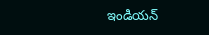ఇండియన్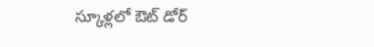స్కూళ్లలో ఔట్ డోర్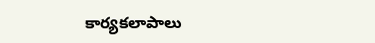కార్యకలాపాలు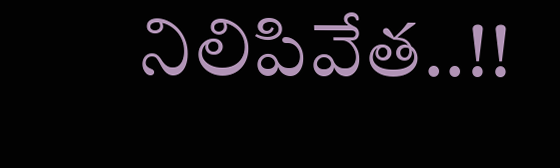నిలిపివేత..!!